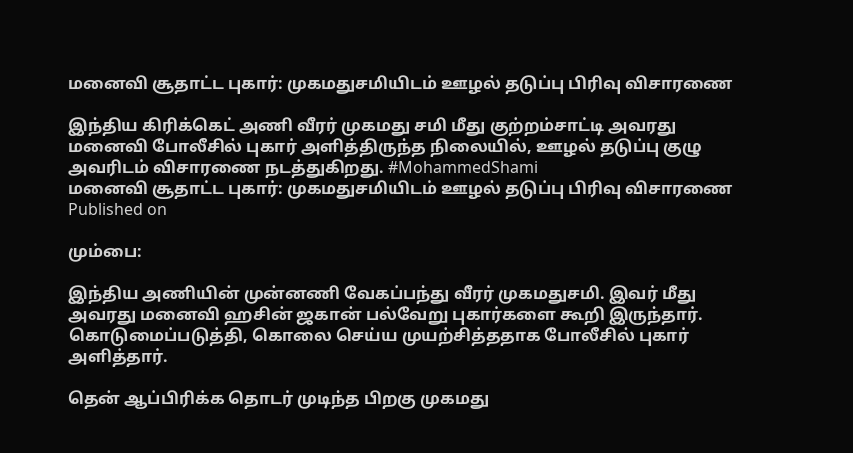மனைவி சூதாட்ட புகார்: முகமதுசமியிடம் ஊழல் தடுப்பு பிரிவு விசாரணை

இந்திய கிரிக்கெட் அணி வீரர் முகமது சமி மீது குற்றம்சாட்டி அவரது மனைவி போலீசில் புகார் அளித்திருந்த நிலையில், ஊழல் தடுப்பு குழு அவரிடம் விசாரணை நடத்துகிறது. #MohammedShami
மனைவி சூதாட்ட புகார்: முகமதுசமியிடம் ஊழல் தடுப்பு பிரிவு விசாரணை
Published on

மும்பை:

இந்திய அணியின் முன்னணி வேகப்பந்து வீரர் முகமதுசமி. இவர் மீது அவரது மனைவி ஹசின் ஜகான் பல்வேறு புகார்களை கூறி இருந்தார். கொடுமைப்படுத்தி, கொலை செய்ய முயற்சித்ததாக போலீசில் புகார் அளித்தார்.

தென் ஆப்பிரிக்க தொடர் முடிந்த பிறகு முகமது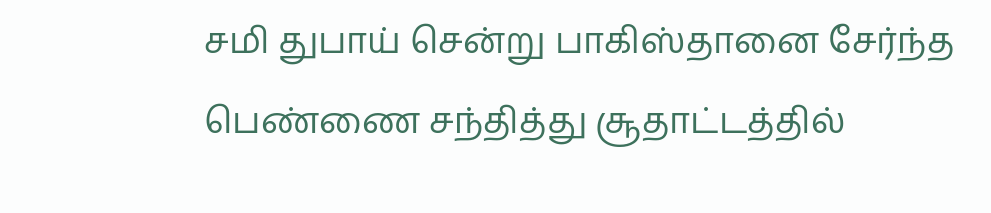சமி துபாய் சென்று பாகிஸ்தானை சேர்ந்த பெண்ணை சந்தித்து சூதாட்டத்தில்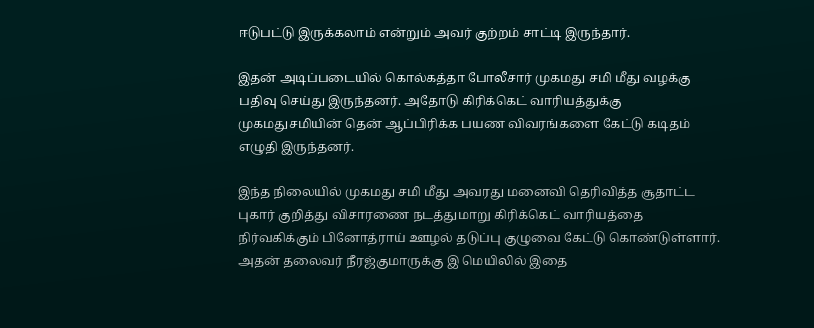ஈடுபட்டு இருக்கலாம் என்றும் அவர் குற்றம் சாட்டி இருந்தார்.

இதன் அடிப்படையில் கொல்கத்தா போலீசார் முகமது ‌சமி மீது வழக்கு பதிவு செய்து இருந்தனர். அதோடு கிரிக்கெட் வாரியத்துக்கு முகமது‌சமியின் தென் ஆப்பிரிக்க பயண விவரங்களை கேட்டு கடிதம் எழுதி இருந்தனர்.

இந்த நிலையில் முகமது ‌சமி மீது அவரது மனைவி தெரிவித்த சூதாட்ட புகார் குறித்து விசாரணை நடத்துமாறு கிரிக்கெட் வாரியத்தை நிர்வகிக்கும் பினோத்ராய் ஊழல் தடுப்பு குழுவை கேட்டு கொண்டுள்ளார். அதன் தலைவர் நீரஜ்குமாருக்கு இ மெயிலில் இதை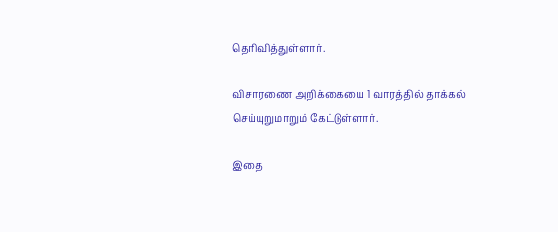தெரிவித்துள்ளார்.

விசாரணை அறிக்கையை 1 வாரத்தில் தாக்கல் செய்யுறுமாறும் கேட்டுள்ளார்.

இதை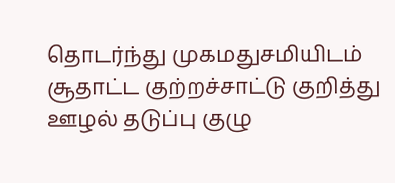தொடர்ந்து முகமது‌சமியிடம் சூதாட்ட குற்றச்சாட்டு குறித்து ஊழல் தடுப்பு குழு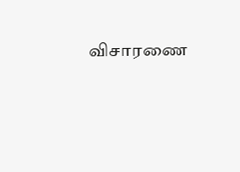விசாரணை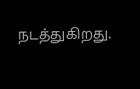நடத்துகிறது.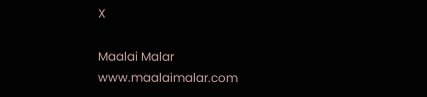X

Maalai Malar
www.maalaimalar.com